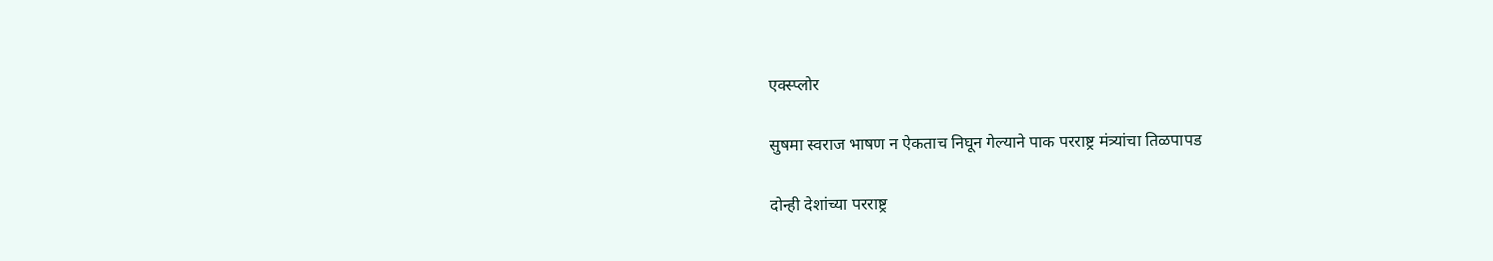एक्स्प्लोर

सुषमा स्वराज भाषण न ऐकताच निघून गेल्याने पाक परराष्ट्र मंत्र्यांचा तिळपापड

दोन्ही देशांच्या परराष्ट्र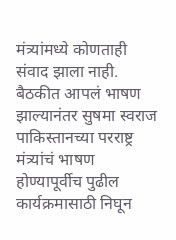मंत्र्यांमध्ये कोणताही संवाद झाला नाही. बैठकीत आपलं भाषण झाल्यानंतर सुषमा स्वराज पाकिस्तानच्या परराष्ट्र मंत्र्यांचं भाषण होण्यापूर्वीच पुढील कार्यक्रमासाठी निघून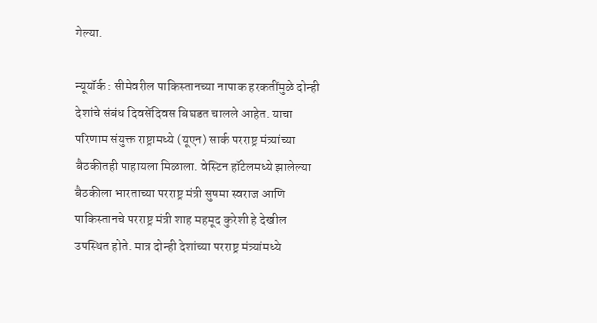गेल्या.

न्यूयॉर्क : सीमेवरील पाकिस्तानच्या नापाक हरकतींमुळे दोन्ही देशांचे संबंध दिवसेंदिवस बिघडत चालले आहेत. याचा परिणाम संयुक्त राष्ट्रामध्ये (यूएन) सार्क परराष्ट्र मंत्र्यांच्या बैठकीतही पाहायला मिळाला. वेस्टिन हॉटेलमध्ये झालेल्या बैठकीला भारताच्या परराष्ट्र मंत्री सुषमा स्वराज आणि पाकिस्तानचे परराष्ट्र मंत्री शाह महमूद कुरेशी हे देखील उपस्थित होते. मात्र दोन्ही देशांच्या परराष्ट्र मंत्र्यांमध्ये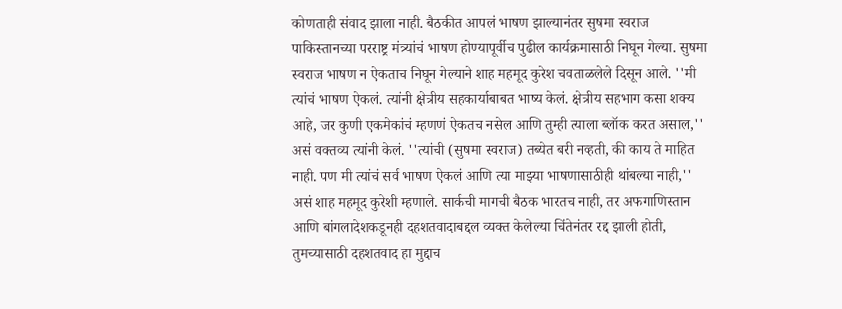कोणताही संवाद झाला नाही. बैठकीत आपलं भाषण झाल्यानंतर सुषमा स्वराज पाकिस्तानच्या परराष्ट्र मंत्र्यांचं भाषण होण्यापूर्वीच पुढील कार्यक्रमासाठी निघून गेल्या. सुषमा स्वराज भाषण न ऐकताच निघून गेल्याने शाह महमूद कुरेश चवताळलेले दिसून आले. ''मी त्यांचं भाषण ऐकलं. त्यांनी क्षेत्रीय सहकार्याबाबत भाष्य केलं. क्षेत्रीय सहभाग कसा शक्य आहे, जर कुणी एकमेकांचं म्हणणं ऐकतच नसेल आणि तुम्ही त्याला ब्लॉक करत असाल,'' असं वक्तव्य त्यांनी केलं. ''त्यांची (सुषमा स्वराज) तब्येत बरी नव्हती, की काय ते माहित नाही. पण मी त्यांचं सर्व भाषण ऐकलं आणि त्या माझ्या भाषणासाठीही थांबल्या नाही,'' असं शाह महमूद कुरेशी म्हणाले. सार्कची मागची बैठक भारतच नाही, तर अफगाणिस्तान आणि बांगलादेशकडूनही दहशतवादाबद्दल व्यक्त केलेल्या चिंतेनंतर रद्द झाली होती, तुमच्यासाठी दहशतवाद हा मुद्दाच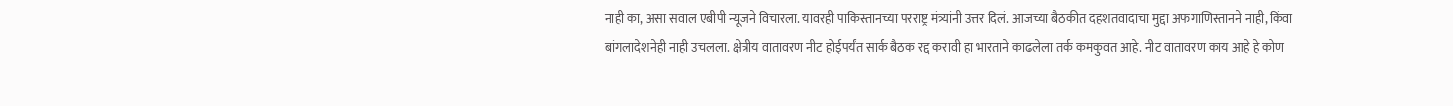नाही का, असा सवाल एबीपी न्यूजने विचारला. यावरही पाकिस्तानच्या परराष्ट्र मंत्र्यांनी उत्तर दिलं. आजच्या बैठकीत दहशतवादाचा मुद्दा अफगाणिस्तानने नाही, किंवा बांगलादेशनेही नाही उचलला. क्षेत्रीय वातावरण नीट होईपर्यंत सार्क बैठक रद्द करावी हा भारताने काढलेला तर्क कमकुवत आहे. नीट वातावरण काय आहे हे कोण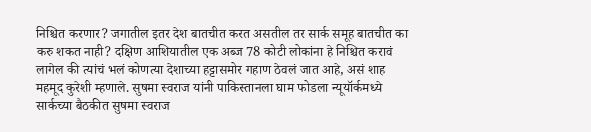निश्चित करणार? जगातील इतर देश बातचीत करत असतील तर सार्क समूह बातचीत का करु शकत नाही? दक्षिण आशियातील एक अब्ज 78 कोटी लोकांना हे निश्चित करावं लागेल की त्यांचं भलं कोणत्या देशाच्या हट्टासमोर गहाण ठेवलं जात आहे, असं शाह महमूद कुरेशी म्हणाले. सुषमा स्वराज यांनी पाकिस्तानला घाम फोडला न्यूयॉर्कमध्ये सार्कच्या बैठकीत सुषमा स्वराज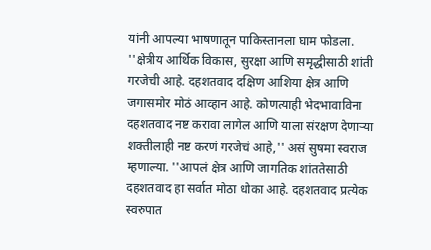यांनी आपल्या भाषणातून पाकिस्तानला घाम फोडला. ''क्षेत्रीय आर्थिक विकास, सुरक्षा आणि समृद्धीसाठी शांती गरजेची आहे. दहशतवाद दक्षिण आशिया क्षेत्र आणि जगासमोर मोठं आव्हान आहे. कोणत्याही भेदभावाविना दहशतवाद नष्ट करावा लागेल आणि याला संरक्षण देणाऱ्या शक्तीलाही नष्ट करणं गरजेचं आहे,'' असं सुषमा स्वराज म्हणाल्या. ''आपलं क्षेत्र आणि जागतिक शांततेसाठी दहशतवाद हा सर्वात मोठा धोका आहे. दहशतवाद प्रत्येक स्वरुपात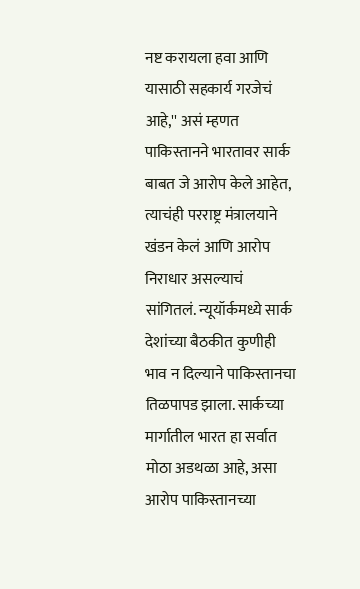नष्ट करायला हवा आणि यासाठी सहकार्य गरजेचं आहे,'' असं म्हणत पाकिस्तानने भारतावर सार्क बाबत जे आरोप केले आहेत, त्याचंही परराष्ट्र मंत्रालयाने खंडन केलं आणि आरोप निराधार असल्याचं सांगितलं. न्यूयॉर्कमध्ये सार्क देशांच्या बैठकीत कुणीही भाव न दिल्याने पाकिस्तानचा तिळपापड झाला. सार्कच्या मार्गातील भारत हा सर्वात मोठा अडथळा आहे, असा आरोप पाकिस्तानच्या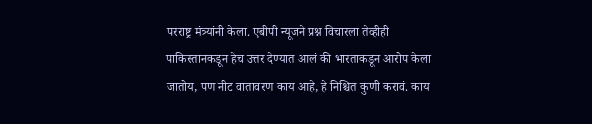परराष्ट्र मंत्र्यांनी केला. एबीपी न्यूजने प्रश्न विचारला तेव्हीही पाकिस्तानकडून हेच उत्तर देण्यात आलं की भारताकडून आरोप केला जातोय, पण नीट वातावरण काय आहे, हे निश्चित कुणी करावं. काय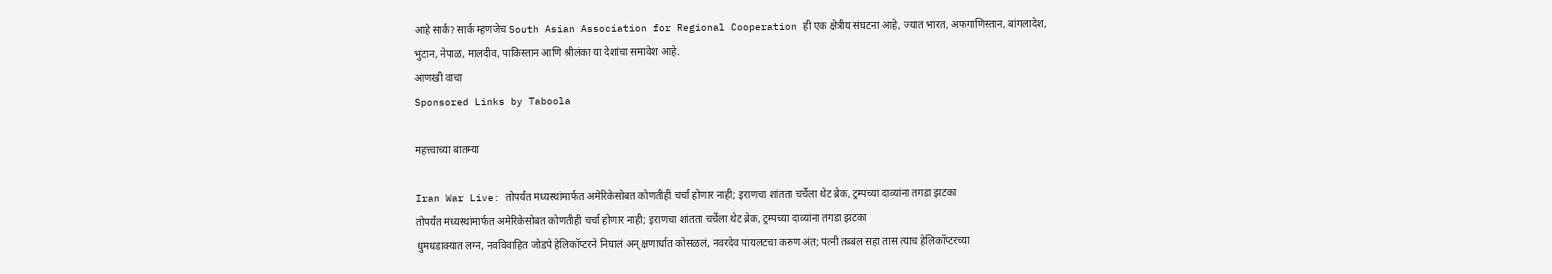आहे सार्क? सार्क म्हणजेच South Asian Association for Regional Cooperation ही एक क्षेत्रीय संघटना आहे, ज्यात भारत, अफगाणिस्तान, बांगलादेश, भुटान, नेपाळ, मालदीव, पाकिस्तान आणि श्रीलंका या देशांचा समावेश आहे.
आणखी वाचा
Sponsored Links by Taboola

महत्त्वाच्या बातम्या

Iran War Live: तोपर्यंत मध्यस्थांमार्फत अमेरिकेसोबत कोणतीही चर्चा होणार नाही; इराणचा शांतता चर्चेला थेट ब्रेक, ट्रम्पच्या दाव्यांना तगडा झटका
तोपर्यंत मध्यस्थांमार्फत अमेरिकेसोबत कोणतीही चर्चा होणार नाही; इराणचा शांतता चर्चेला थेट ब्रेक, ट्रम्पच्या दाव्यांना तगडा झटका
धुमधडाक्यात लग्न, नवविवाहित जोडपे हेलिकॉप्टरने निघालं अन् क्षणार्धात कोसळलं, नवरदेव पायलटचा करुण अंत; पत्नी तब्बल सहा तास त्याच हेलिकॉप्टरच्या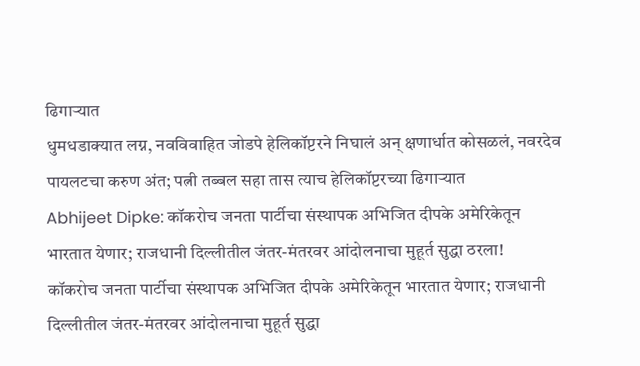ढिगाऱ्यात
धुमधडाक्यात लग्न, नवविवाहित जोडपे हेलिकॉप्टरने निघालं अन् क्षणार्धात कोसळलं, नवरदेव पायलटचा करुण अंत; पत्नी तब्बल सहा तास त्याच हेलिकॉप्टरच्या ढिगाऱ्यात
Abhijeet Dipke: कॉकरोच जनता पार्टीचा संस्थापक अभिजित दीपके अमेरिकेतून भारतात येणार; राजधानी दिल्लीतील जंतर-मंतरवर आंदोलनाचा मुहूर्त सुद्धा ठरला!
कॉकरोच जनता पार्टीचा संस्थापक अभिजित दीपके अमेरिकेतून भारतात येणार; राजधानी दिल्लीतील जंतर-मंतरवर आंदोलनाचा मुहूर्त सुद्धा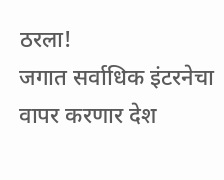ठरला!
जगात सर्वाधिक इंटरनेचा वापर करणार देश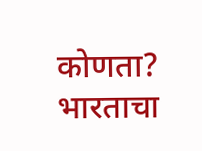कोणता? भारताचा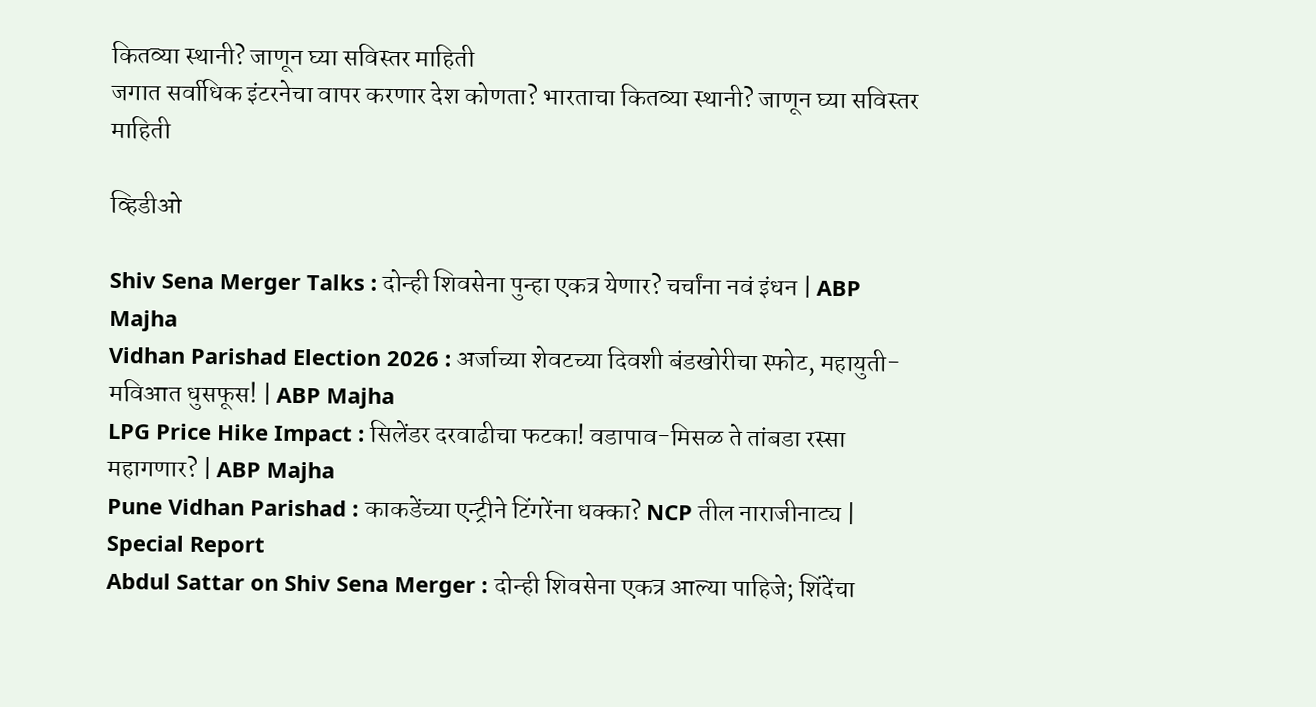कितव्या स्थानी? जाणून घ्या सविस्तर माहिती
जगात सर्वाधिक इंटरनेचा वापर करणार देश कोणता? भारताचा कितव्या स्थानी? जाणून घ्या सविस्तर माहिती

व्हिडीओ

Shiv Sena Merger Talks : दोन्ही शिवसेना पुन्हा एकत्र येणार? चर्चांना नवं इंधन | ABP Majha
Vidhan Parishad Election 2026 : अर्जाच्या शेवटच्या दिवशी बंडखोरीचा स्फोट, महायुती-मविआत धुसफूस! | ABP Majha
LPG Price Hike Impact : सिलेंडर दरवाढीचा फटका! वडापाव-मिसळ ते तांबडा रस्सा महागणार? | ABP Majha
Pune Vidhan Parishad : काकडेंच्या एन्ट्रीने टिंगरेंना धक्का? NCP तील नाराजीनाट्य | Special Report
Abdul Sattar on Shiv Sena Merger : दोन्ही शिवसेना एकत्र आल्या पाहिजे; शिंदेंचा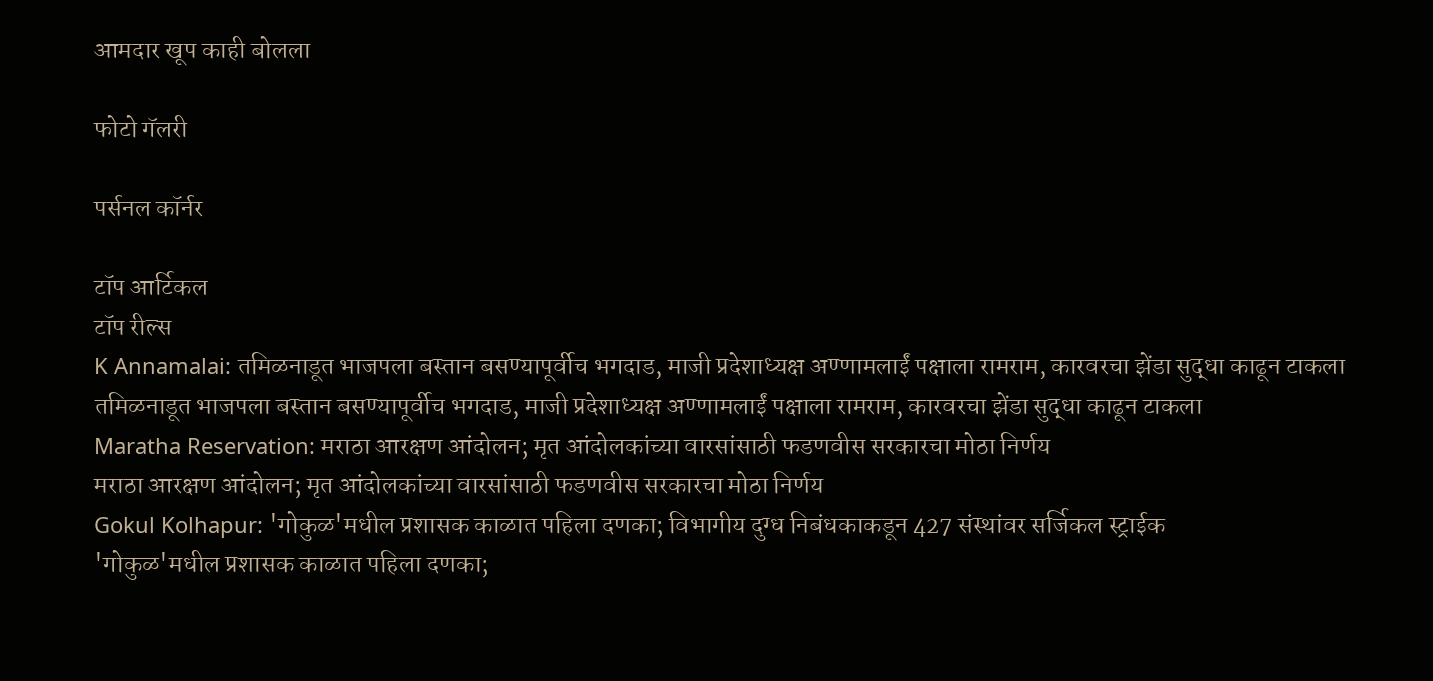आमदार खूप काही बोलला

फोटो गॅलरी

पर्सनल कॉर्नर

टॉप आर्टिकल
टॉप रील्स
K Annamalai: तमिळनाडूत भाजपला बस्तान बसण्यापूर्वीच भगदाड, माजी प्रदेशाध्यक्ष अण्णामलाईं पक्षाला रामराम, कारवरचा झेंडा सुद्धा काढून टाकला
तमिळनाडूत भाजपला बस्तान बसण्यापूर्वीच भगदाड, माजी प्रदेशाध्यक्ष अण्णामलाईं पक्षाला रामराम, कारवरचा झेंडा सुद्धा काढून टाकला
Maratha Reservation: मराठा आरक्षण आंदोलन; मृत आंदोलकांच्या वारसांसाठी फडणवीस सरकारचा मोठा निर्णय
मराठा आरक्षण आंदोलन; मृत आंदोलकांच्या वारसांसाठी फडणवीस सरकारचा मोठा निर्णय
Gokul Kolhapur: 'गोकुळ'मधील प्रशासक काळात पहिला दणका; विभागीय दुग्ध निबंधकाकडून 427 संस्थांवर सर्जिकल स्ट्राईक
'गोकुळ'मधील प्रशासक काळात पहिला दणका;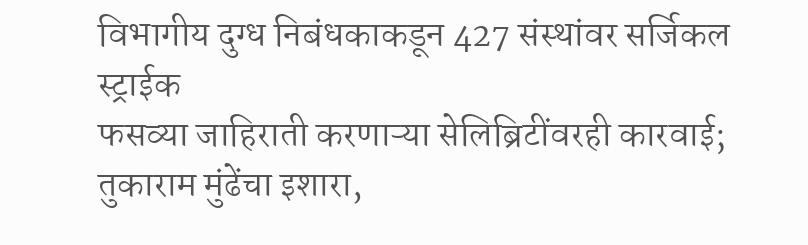विभागीय दुग्ध निबंधकाकडून 427 संस्थांवर सर्जिकल स्ट्राईक
फसव्या जाहिराती करणाऱ्या सेलिब्रिटींवरही कारवाई; तुकाराम मुंढेंचा इशारा,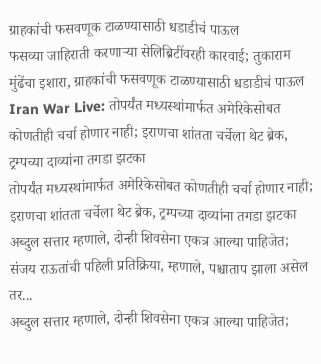ग्राहकांची फसवणूक टाळण्यासाठी धडाडीचं पाऊल
फसव्या जाहिराती करणाऱ्या सेलिब्रिटींवरही कारवाई; तुकाराम मुंढेंचा इशारा, ग्राहकांची फसवणूक टाळण्यासाठी धडाडीचं पाऊल
Iran War Live: तोपर्यंत मध्यस्थांमार्फत अमेरिकेसोबत कोणतीही चर्चा होणार नाही; इराणचा शांतता चर्चेला थेट ब्रेक, ट्रम्पच्या दाव्यांना तगडा झटका
तोपर्यंत मध्यस्थांमार्फत अमेरिकेसोबत कोणतीही चर्चा होणार नाही; इराणचा शांतता चर्चेला थेट ब्रेक, ट्रम्पच्या दाव्यांना तगडा झटका
अब्दुल सत्तार म्हणाले, दोन्ही शिवसेना एकत्र आल्या पाहिजेत; संजय राऊतांची पहिली प्रतिक्रिया, म्हणाले, पश्चाताप झाला असेल तर...
अब्दुल सत्तार म्हणाले, दोन्ही शिवसेना एकत्र आल्या पाहिजेत;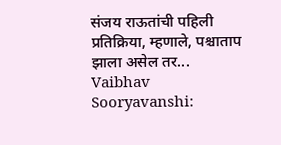संजय राऊतांची पहिली प्रतिक्रिया, म्हणाले, पश्चाताप झाला असेल तर...
Vaibhav Sooryavanshi: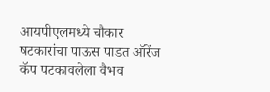आयपीएलमध्ये चौकार षटकारांचा पाऊस पाडत ऑरेंज कॅप पटकावलेला वैभव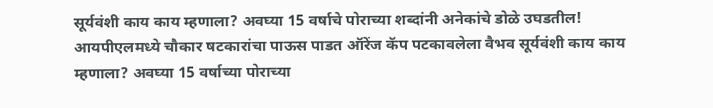सूर्यवंशी काय काय म्हणाला? अवघ्या 15 वर्षाचे पोराच्या शब्दांनी अनेकांचे डोळे उघडतील!
आयपीएलमध्ये चौकार षटकारांचा पाऊस पाडत ऑरेंज कॅप पटकावलेला वैभव सूर्यवंशी काय काय म्हणाला? अवघ्या 15 वर्षाच्या पोराच्या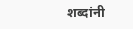शब्दांनी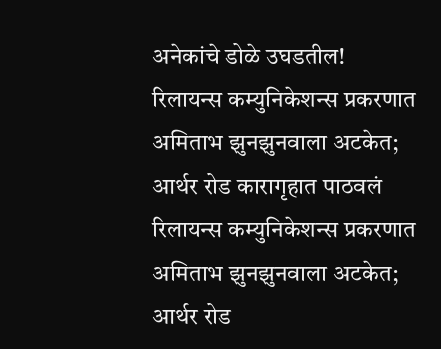अनेकांचे डोळे उघडतील!
रिलायन्स कम्युनिकेशन्स प्रकरणात अमिताभ झुनझुनवाला अटकेत; आर्थर रोड कारागृहात पाठवलं
रिलायन्स कम्युनिकेशन्स प्रकरणात अमिताभ झुनझुनवाला अटकेत; आर्थर रोड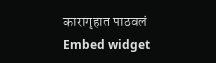कारागृहात पाठवलं
Embed widget